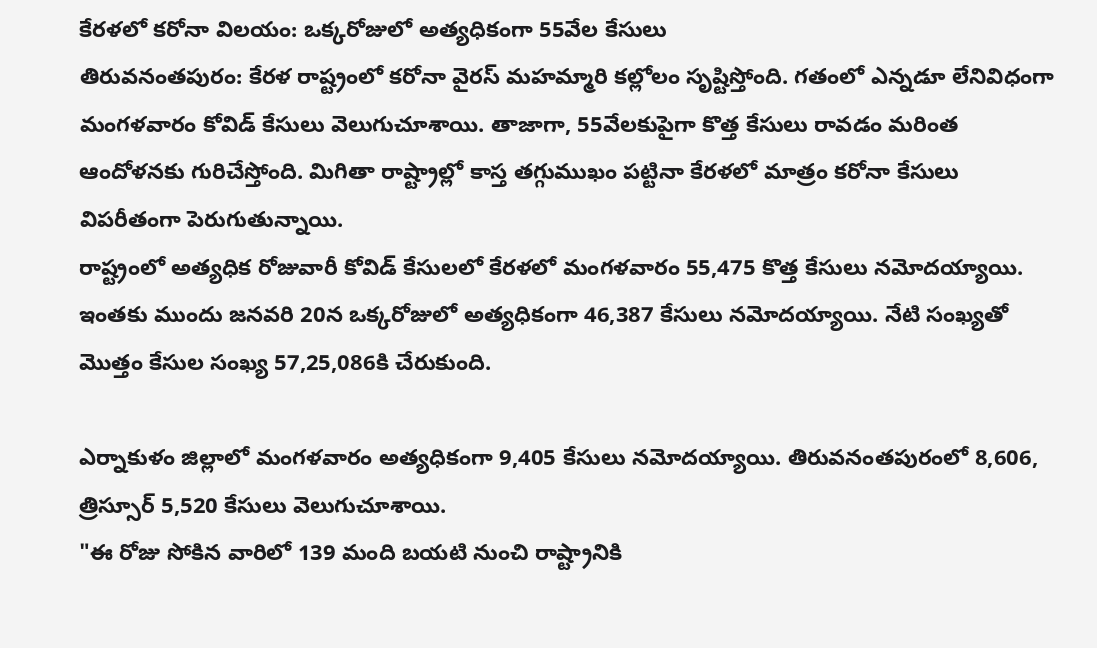కేరళలో కరోనా విలయం: ఒక్కరోజులో అత్యధికంగా 55వేల కేసులు
తిరువనంతపురం: కేరళ రాష్ట్రంలో కరోనా వైరస్ మహమ్మారి కల్లోలం సృష్టిస్తోంది. గతంలో ఎన్నడూ లేనివిధంగా మంగళవారం కోవిడ్ కేసులు వెలుగుచూశాయి. తాజాగా, 55వేలకుపైగా కొత్త కేసులు రావడం మరింత ఆందోళనకు గురిచేస్తోంది. మిగితా రాష్ట్రాల్లో కాస్త తగ్గుముఖం పట్టినా కేరళలో మాత్రం కరోనా కేసులు విపరీతంగా పెరుగుతున్నాయి.
రాష్ట్రంలో అత్యధిక రోజువారీ కోవిడ్ కేసులలో కేరళలో మంగళవారం 55,475 కొత్త కేసులు నమోదయ్యాయి. ఇంతకు ముందు జనవరి 20న ఒక్కరోజులో అత్యధికంగా 46,387 కేసులు నమోదయ్యాయి. నేటి సంఖ్యతో మొత్తం కేసుల సంఖ్య 57,25,086కి చేరుకుంది.

ఎర్నాకుళం జిల్లాలో మంగళవారం అత్యధికంగా 9,405 కేసులు నమోదయ్యాయి. తిరువనంతపురంలో 8,606, త్రిస్సూర్ 5,520 కేసులు వెలుగుచూశాయి.
"ఈ రోజు సోకిన వారిలో 139 మంది బయటి నుంచి రాష్ట్రానికి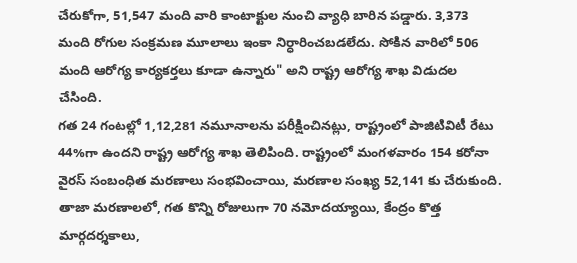చేరుకోగా, 51,547 మంది వారి కాంటాక్టుల నుంచి వ్యాధి బారిన పడ్డారు. 3,373 మంది రోగుల సంక్రమణ మూలాలు ఇంకా నిర్ధారించబడలేదు. సోకిన వారిలో 506 మంది ఆరోగ్య కార్యకర్తలు కూడా ఉన్నారు" అని రాష్ట్ర ఆరోగ్య శాఖ విడుదల చేసింది.
గత 24 గంటల్లో 1,12,281 నమూనాలను పరీక్షించినట్లు, రాష్ట్రంలో పాజిటివిటీ రేటు 44%గా ఉందని రాష్ట్ర ఆరోగ్య శాఖ తెలిపింది. రాష్ట్రంలో మంగళవారం 154 కరోనా వైరస్ సంబంధిత మరణాలు సంభవించాయి, మరణాల సంఖ్య 52,141 కు చేరుకుంది.
తాజా మరణాలలో, గత కొన్ని రోజులుగా 70 నమోదయ్యాయి, కేంద్రం కొత్త మార్గదర్శకాలు,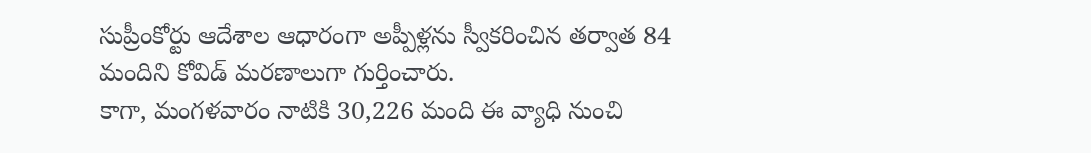సుప్రీంకోర్టు ఆదేశాల ఆధారంగా అప్పీళ్లను స్వీకరించిన తర్వాత 84 మందిని కోవిడ్ మరణాలుగా గుర్తించారు.
కాగా, మంగళవారం నాటికి 30,226 మంది ఈ వ్యాధి నుంచి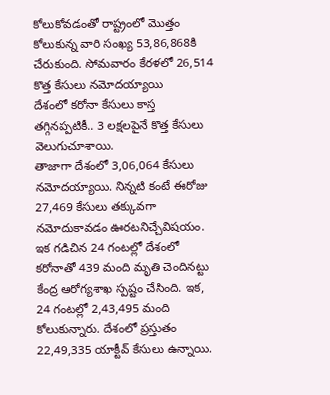కోలుకోవడంతో రాష్ట్రంలో మొత్తం కోలుకున్న వారి సంఖ్య 53,86,868కి చేరుకుంది. సోమవారం కేరళలో 26,514 కొత్త కేసులు నమోదయ్యాయి
దేశంలో కరోనా కేసులు కాస్త తగ్గినప్పటికీ.. 3 లక్షలపైనే కొత్త కేసులు వెలుగుచూశాయి.
తాజాగా దేశంలో 3,06,064 కేసులు నమోదయ్యాయి. నిన్నటి కంటే ఈరోజు 27,469 కేసులు తక్కువగా నమోదుకావడం ఊరటనిచ్చేవిషయం. ఇక గడిచిన 24 గంటల్లో దేశంలో కరోనాతో 439 మంది మృతి చెందినట్టు కేంద్ర ఆరోగ్యశాఖ స్పష్టం చేసింది. ఇక, 24 గంటల్లో 2,43,495 మంది కోలుకున్నారు. దేశంలో ప్రస్తుతం 22,49,335 యాక్టీవ్ కేసులు ఉన్నాయి.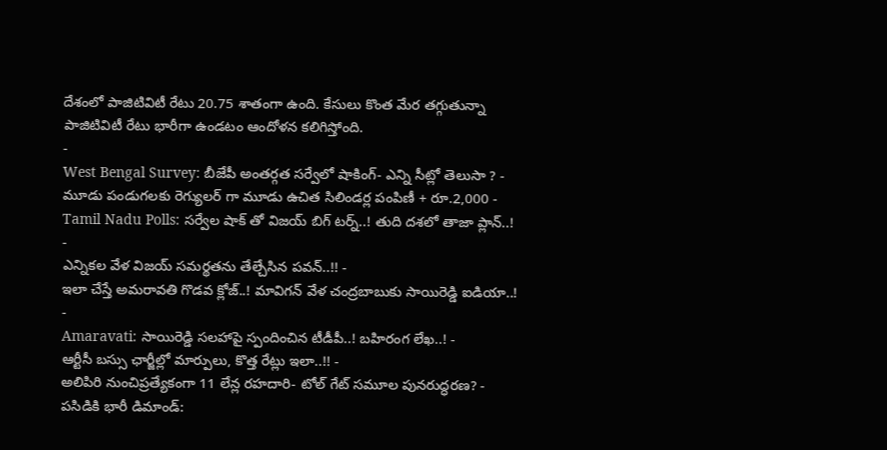దేశంలో పాజిటివిటీ రేటు 20.75 శాతంగా ఉంది. కేసులు కొంత మేర తగ్గుతున్నా పాజిటివిటీ రేటు భారీగా ఉండటం ఆందోళన కలిగిస్తోంది.
-
West Bengal Survey: బీజేపీ అంతర్గత సర్వేలో షాకింగ్- ఎన్ని సీట్లో తెలుసా ? -
మూడు పండుగలకు రెగ్యులర్ గా మూడు ఉచిత సిలిండర్ల పంపిణీ + రూ.2,000 -
Tamil Nadu Polls: సర్వేల షాక్ తో విజయ్ బిగ్ టర్న్..! తుది దశలో తాజా ప్లాన్..! -
ఎన్నికల వేళ విజయ్ సమర్థతను తేల్చేసిన పవన్..!! -
ఇలా చేస్తే అమరావతి గొడవ క్లోజ్..! మావిగన్ వేళ చంద్రబాబుకు సాయిరెడ్డి ఐడియా..! -
Amaravati: సాయిరెడ్డి సలహాపై స్పందించిన టీడీపీ..! బహిరంగ లేఖ..! -
ఆర్టీసీ బస్సు ఛార్జీల్లో మార్పులు, కొత్త రేట్లు ఇలా..!! -
అలిపిరి నుంచిప్రత్యేకంగా 11 లేన్ల రహదారి- టోల్ గేట్ సమూల పునరుద్ధరణ? -
పసిడికి భారీ డిమాండ్: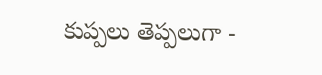కుప్పలు తెప్పలుగా -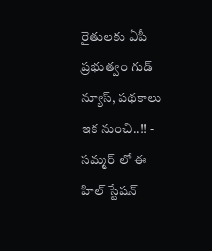రైతులకు ఏపీ ప్రభుత్వం గుడ్ న్యూస్, పథకాలు ఇక నుంచి..!! -
సమ్మర్ లో ఈ హిల్ స్టేషన్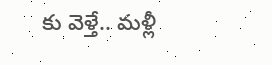కు వెళ్తే.. మళ్లీ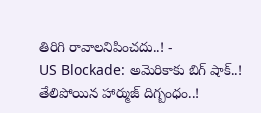తిరిగి రావాలనిపించదు..! -
US Blockade: అమెరికాకు బిగ్ షాక్..! తేలిపోయిన హార్ముజ్ దిగ్బంధం..!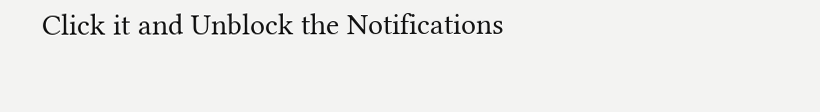Click it and Unblock the Notifications